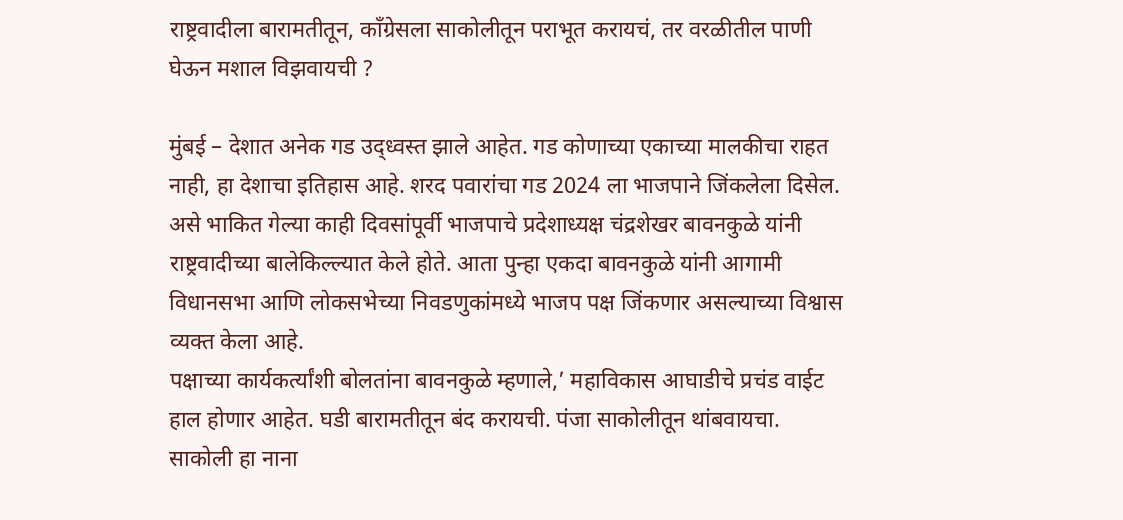राष्ट्रवादीला बारामतीतून, काँग्रेसला साकोलीतून पराभूत करायचं, तर वरळीतील पाणी घेऊन मशाल विझवायची ?

मुंबई – देशात अनेक गड उद्ध्वस्त झाले आहेत. गड कोणाच्या एकाच्या मालकीचा राहत नाही, हा देशाचा इतिहास आहे. शरद पवारांचा गड 2024 ला भाजपाने जिंकलेला दिसेल. असे भाकित गेल्या काही दिवसांपूर्वी भाजपाचे प्रदेशाध्यक्ष चंद्रशेखर बावनकुळे यांनी राष्ट्रवादीच्या बालेकिल्ल्यात केले होते. आता पुन्हा एकदा बावनकुळे यांनी आगामी विधानसभा आणि लोकसभेच्या निवडणुकांमध्ये भाजप पक्ष जिंकणार असल्याच्या विश्वास व्यक्त केला आहे.
पक्षाच्या कार्यकर्त्यांशी बोलतांना बावनकुळे म्हणाले,’ महाविकास आघाडीचे प्रचंड वाईट हाल होणार आहेत. घडी बारामतीतून बंद करायची. पंजा साकोलीतून थांबवायचा. साकोली हा नाना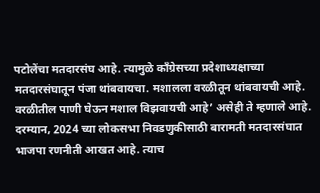पटोलेंचा मतदारसंघ आहे. त्यामुळे काँग्रेसच्या प्रदेशाध्यक्षाच्या मतदारसंघातून पंजा थांबवायचा. मशालला वरळीतून थांबवायची आहे. वरळीतील पाणी घेऊन मशाल विझवायची आहे’ असेही ते म्हणाले आहे.
दरम्यान, 2024 च्या लोकसभा निवडणुकीसाठी बारामती मतदारसंघात भाजपा रणनीती आखत आहे. त्याच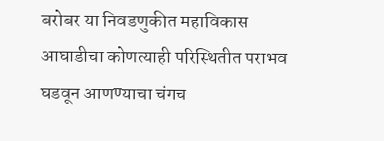बरोबर या निवडणुकीत महाविकास आघाडीचा कोणत्याही परिस्थितीत पराभव घडवून आणण्याचा चंगच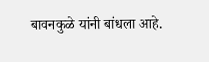बावनकुळे यांनी बांधला आहे.